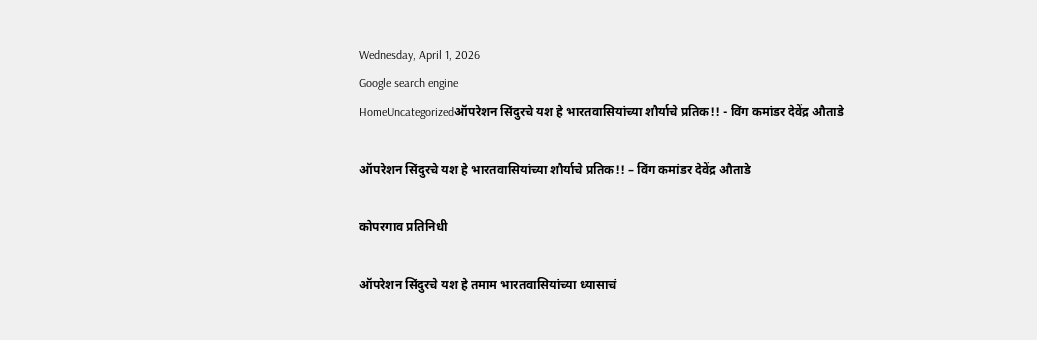Wednesday, April 1, 2026
Google search engine
HomeUncategorizedऑपरेशन सिंदुरचे यश हे भारतवासियांच्या शौर्याचे प्रतिक!! - विंग कमांडर देवेंद्र औताडे

ऑपरेशन सिंदुरचे यश हे भारतवासियांच्या शौर्याचे प्रतिक!! – विंग कमांडर देवेंद्र औताडे

कोपरगाव प्रतिनिधी

ऑपरेशन सिंदुरचे यश हे तमाम भारतवासियांच्या ध्यासाचं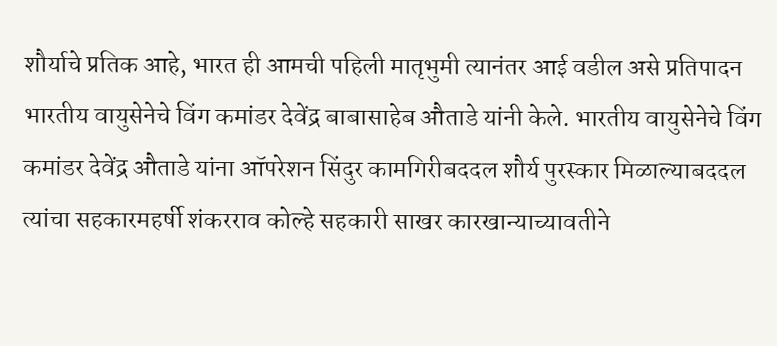शौर्याचे प्रतिक आहे, भारत ही आमची पहिली मातृ‌भुमी त्यानंतर आई वडील असे प्रतिपादन भारतीय वायुसेनेचे विंग कमांडर देवेंद्र बाबासाहेब औताडे यांनी केले. भारतीय वायुसेनेचे विंग कमांडर देवेंद्र औताडे यांना ऑपरेशन सिंदुर कामगिरीबददल शौर्य पुरस्कार मिळाल्याबददल त्यांचा सहकारमहर्षी शंकरराव कोल्हे सहकारी साखर कारखान्याच्यावतीने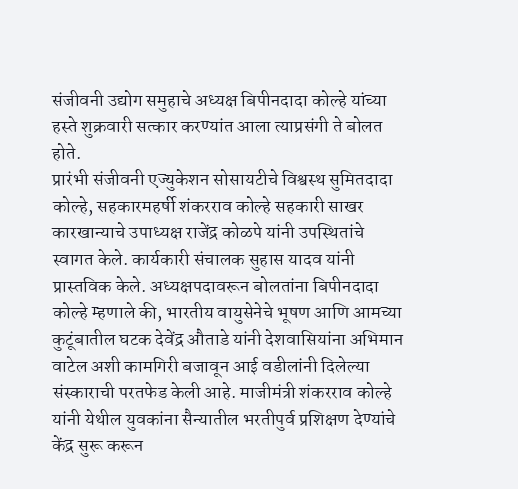संजीवनी उद्योग समुहाचे अध्यक्ष बिपीनदादा कोल्हे यांच्या हस्ते शुक्रवारी सत्कार करण्यांत आला त्याप्रसंगी ते बोलत होते.
प्रारंभी संजीवनी एज्युकेशन सोसायटीचे विश्वस्थ सुमितदादा कोल्हे, सहकारमहर्षी शंकरराव कोल्हे सहकारी साखर कारखान्याचे उपाध्यक्ष राजेंद्र कोळपे यांनी उपस्थितांचे स्वागत केले. कार्यकारी संचालक सुहास यादव यांनी प्रास्तविक केले. अध्यक्षपदावरून बोलतांना बिपीनदादा कोल्हे म्हणाले की, भारतीय वायुसेनेचे भूषण आणि आमच्या कुटूंबातील घटक देवेंद्र औताडे यांनी देशवासियांना अभिमान वाटेल अशी कामगिरी बजावून आई वडीलांनी दिलेल्या संस्काराची परतफेड केली आहे. माजीमंत्री शंकरराव कोल्हे यांनी येथील युवकांना सैन्यातील भरतीपुर्व प्रशिक्षण देण्यांचे केंद्र सुरू करून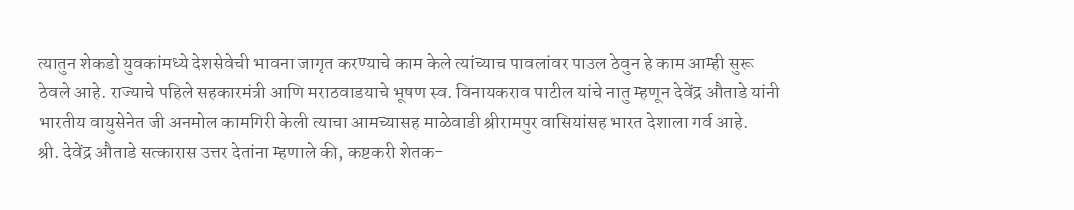त्यातुन शेकडो युवकांमध्ये देशसेवेची भावना जागृत करण्याचे काम केले त्यांच्याच पावलांवर पाउल ठेवुन हे काम आम्ही सुरू ठेवले आहे. राज्याचे पहिले सहकारमंत्री आणि मराठवाडयाचे भूषण स्व. विनायकराव पाटील यांचे नातु म्हणून देवेंद्र औताडे यांनी भारतीय वायुसेनेत जी अनमोल कामगिरी केली त्याचा आमच्यासह माळेवाडी श्रीरामपुर वासियांसह भारत देशाला गर्व आहे.
श्री. देवेंद्र औताडे सत्कारास उत्तर देतांना म्हणाले की, कष्टकरी शेतक-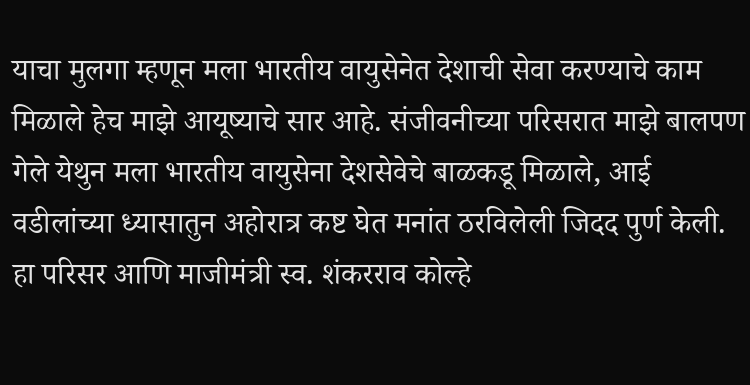याचा मुलगा म्हणून मला भारतीय वायुसेनेत देशाची सेवा करण्याचे काम मिळाले हेच माझे आयूष्याचे सार आहे. संजीवनीच्या परिसरात माझे बालपण गेले येथुन मला भारतीय वायुसेना देशसेवेचे बाळकडू मिळाले, आई वडीलांच्या ध्यासातुन अहोरात्र कष्ट घेत मनांत ठरविलेली जिदद पुर्ण केली. हा परिसर आणि माजीमंत्री स्व. शंकरराव कोल्हे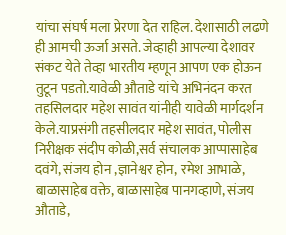यांचा संघर्ष मला प्रेरणा देत राहिल. देशासाठी लढणे ही आमची ऊर्जा असते. जेव्हाही आपल्या देशावर संकट येते तेव्हा भारतीय म्हणून आपण एक होऊन तुटून पडतो.यावेळी औताडे यांचे अभिनंदन करत तहसिलदार महेश सावंत यांनीही यावेळी मार्गदर्शन केले.याप्रसंगी तहसीलदार महेश सावंत, पोलीस निरीक्षक संदीप कोळी,सर्व संचालक आप्पासाहेब दवंगे, संजय होन ,ज्ञानेश्वर होन, रमेश आभाळे, बाळासाहेब वक्ते, बाळासाहेब पानगव्हाणे, संजय औताडे,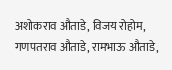अशोकराव औताडे, विजय रोहोम, गणपतराव औताडे, रामभाऊ औताडे,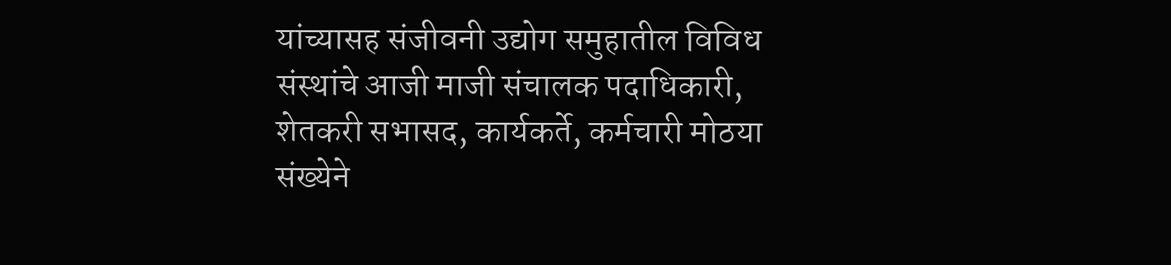यांच्यासह संजीवनी उद्योग समुहातील विविध संस्थांचे आजी माजी संचालक पदाधिकारी, शेतकरी सभासद, कार्यकर्ते, कर्मचारी मोठया संख्येने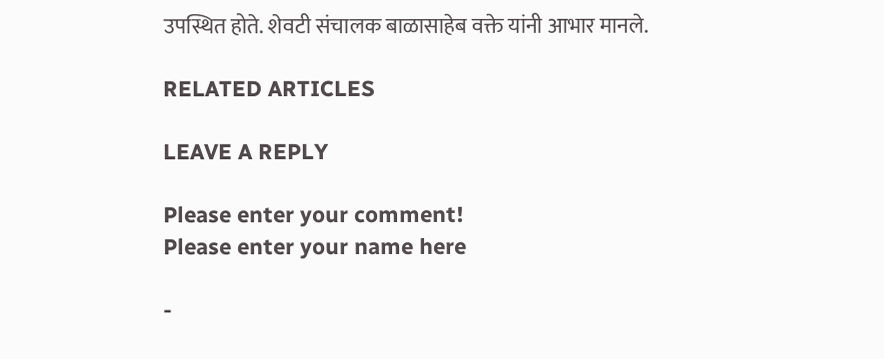उपस्थित होते. शेवटी संचालक बाळासाहेब वक्ते यांनी आभार मानले.

RELATED ARTICLES

LEAVE A REPLY

Please enter your comment!
Please enter your name here

-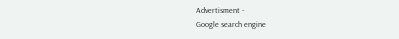Advertisment -
Google search engine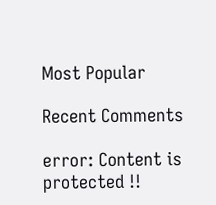Most Popular

Recent Comments

error: Content is protected !!